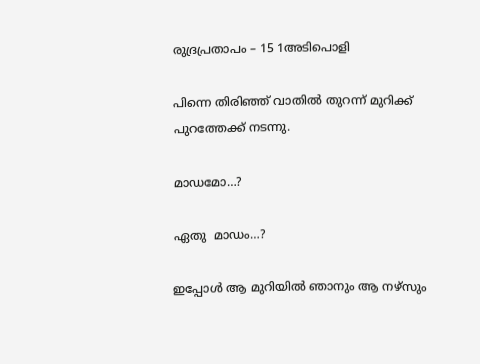രുദ്രപ്രതാപം – 15 1അടിപൊളി

പിന്നെ തിരിഞ്ഞ് വാതിൽ തുറന്ന് മുറിക്ക് പുറത്തേക്ക് നടന്നു.

മാഡമോ…?

ഏതു  മാഡം…?

ഇപ്പോൾ ആ മുറിയിൽ ഞാനും ആ നഴ്‌സും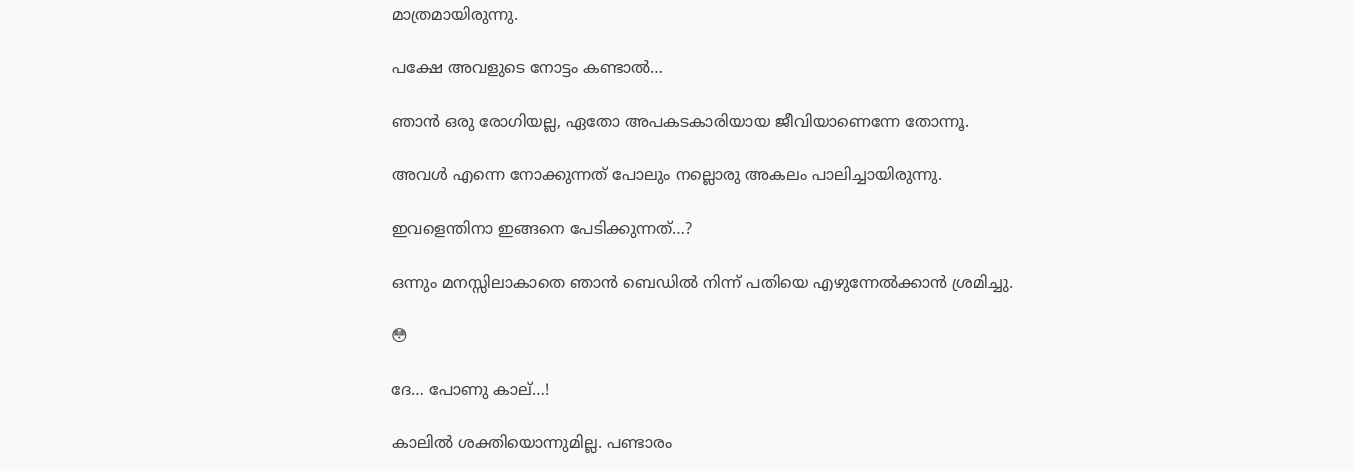മാത്രമായിരുന്നു.

പക്ഷേ അവളുടെ നോട്ടം കണ്ടാൽ…

ഞാൻ ഒരു രോഗിയല്ല, ഏതോ അപകടകാരിയായ ജീവിയാണെന്നേ തോന്നൂ.

അവൾ എന്നെ നോക്കുന്നത് പോലും നല്ലൊരു അകലം പാലിച്ചായിരുന്നു.

ഇവളെന്തിനാ ഇങ്ങനെ പേടിക്കുന്നത്…?

ഒന്നും മനസ്സിലാകാതെ ഞാൻ ബെഡിൽ നിന്ന് പതിയെ എഴുന്നേൽക്കാൻ ശ്രമിച്ചു.

😳

ദേ… പോണു കാല്…!

കാലിൽ ശക്തിയൊന്നുമില്ല. പണ്ടാരം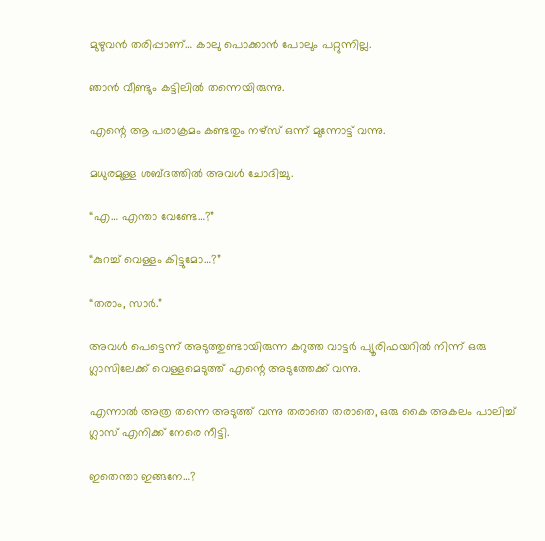മുഴുവൻ തരിപ്പാണ്… കാലു പൊക്കാൻ പോലും പറ്റുന്നില്ല.

ഞാൻ വീണ്ടും കട്ടിലിൽ തന്നെയിരുന്നു.

എന്റെ ആ പരാക്രമം കണ്ടതും നഴ്‌സ് ഒന്ന് മുന്നോട്ട് വന്നു.

മധുരമുള്ള ശബ്ദത്തിൽ അവൾ ചോദിച്ചു.

“എ… എന്താ വേണ്ടേ…?”

“കുറച്ച് വെള്ളം കിട്ടുമോ…?”

“തരാം, സാർ.”

അവൾ പെട്ടെന്ന് അടുത്തുണ്ടായിരുന്ന കറുത്ത വാട്ടർ പ്യൂരിഫയറിൽ നിന്ന് ഒരു ഗ്ലാസിലേക്ക് വെള്ളമെടുത്ത് എന്റെ അടുത്തേക്ക് വന്നു.

എന്നാൽ അത്ര തന്നെ അടുത്ത് വന്നു തരാതെ തരാതെ, ഒരു കൈ അകലം പാലിച്ച് ഗ്ലാസ് എനിക്ക് നേരെ നീട്ടി.

ഇതെന്താ ഇങ്ങനേ…?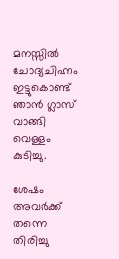മനസ്സിൽ ചോദ്യചിഹ്നം ഇട്ടുകൊണ്ട് ഞാൻ ഗ്ലാസ് വാങ്ങി വെള്ളം കുടിച്ചു.

ശേഷം അവർക്ക് തന്നെ തിരിച്ചു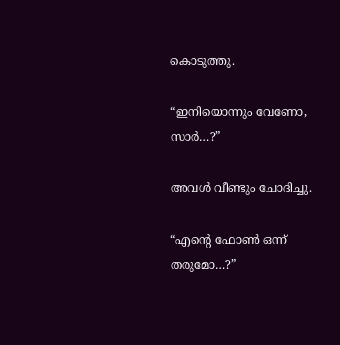കൊടുത്തു.

“ഇനിയൊന്നും വേണോ, സാർ…?”

അവൾ വീണ്ടും ചോദിച്ചു.

“എന്റെ ഫോൺ ഒന്ന് തരുമോ…?”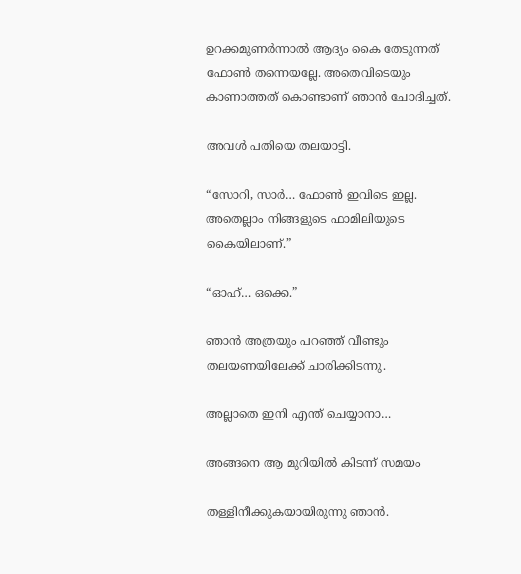ഉറക്കമുണർന്നാൽ ആദ്യം കൈ തേടുന്നത് ഫോൺ തന്നെയല്ലേ. അതെവിടെയും കാണാത്തത് കൊണ്ടാണ് ഞാൻ ചോദിച്ചത്.

അവൾ പതിയെ തലയാട്ടി.

“സോറി, സാർ… ഫോൺ ഇവിടെ ഇല്ല. അതെല്ലാം നിങ്ങളുടെ ഫാമിലിയുടെ കൈയിലാണ്.”

“ഓഹ്… ഒക്കെ.”

ഞാൻ അത്രയും പറഞ്ഞ് വീണ്ടും തലയണയിലേക്ക് ചാരിക്കിടന്നു.

അല്ലാതെ ഇനി എന്ത് ചെയ്യാനാ…

അങ്ങനെ ആ മുറിയിൽ കിടന്ന് സമയം

തള്ളിനീക്കുകയായിരുന്നു ഞാൻ.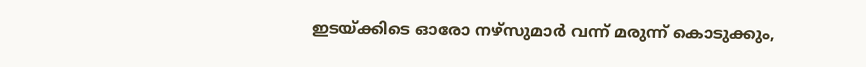ഇടയ്ക്കിടെ ഓരോ നഴ്‌സുമാർ വന്ന് മരുന്ന് കൊടുക്കും,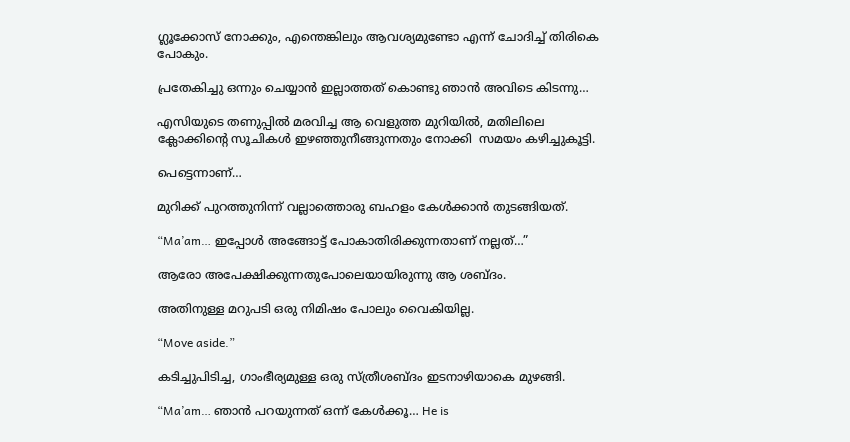ഗ്ലൂക്കോസ് നോക്കും, എന്തെങ്കിലും ആവശ്യമുണ്ടോ എന്ന് ചോദിച്ച് തിരികെ പോകും.

പ്രതേകിച്ചു ഒന്നും ചെയ്യാൻ ഇല്ലാത്തത് കൊണ്ടു ഞാൻ അവിടെ കിടന്നു…

എസിയുടെ തണുപ്പിൽ മരവിച്ച ആ വെളുത്ത മുറിയിൽ, മതിലിലെ ക്ലോക്കിന്റെ സൂചികൾ ഇഴഞ്ഞുനീങ്ങുന്നതും നോക്കി  സമയം കഴിച്ചുകൂട്ടി.

പെട്ടെന്നാണ്…

മുറിക്ക് പുറത്തുനിന്ന് വല്ലാത്തൊരു ബഹളം കേൾക്കാൻ തുടങ്ങിയത്.

“Ma’am… ഇപ്പോൾ അങ്ങോട്ട് പോകാതിരിക്കുന്നതാണ് നല്ലത്…”

ആരോ അപേക്ഷിക്കുന്നതുപോലെയായിരുന്നു ആ ശബ്ദം.

അതിനുള്ള മറുപടി ഒരു നിമിഷം പോലും വൈകിയില്ല.

“Move aside.”

കടിച്ചുപിടിച്ച, ഗാംഭീര്യമുള്ള ഒരു സ്ത്രീശബ്ദം ഇടനാഴിയാകെ മുഴങ്ങി.

“Ma’am… ഞാൻ പറയുന്നത് ഒന്ന് കേൾക്കൂ… He is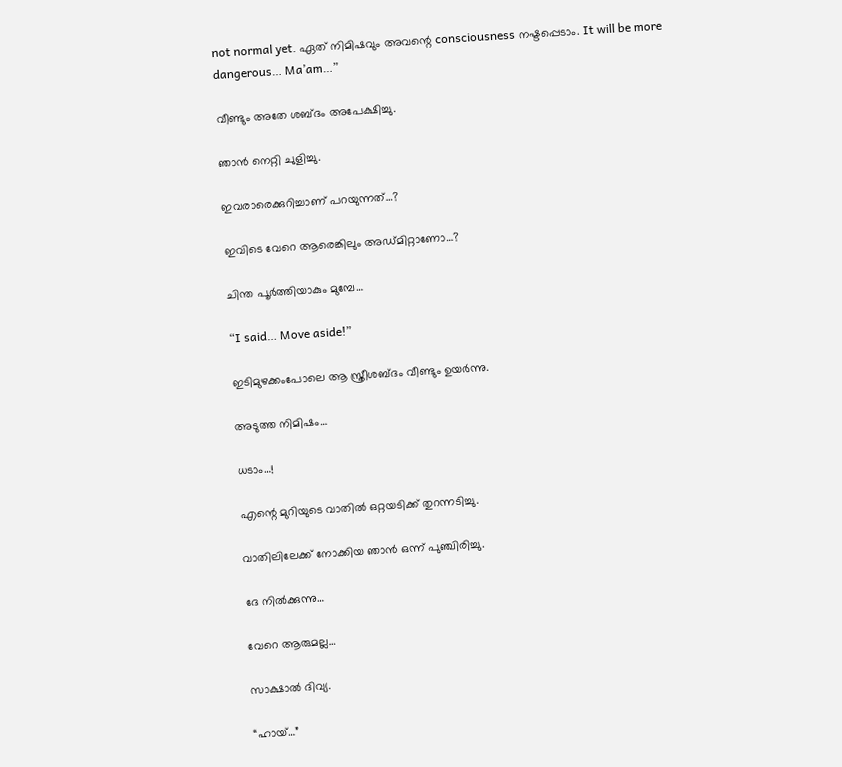not normal yet. ഏത് നിമിഷവും അവന്റെ consciousness നഷ്ടപ്പെടാം. It will be more dangerous… Ma’am…”

വീണ്ടും അതേ ശബ്ദം അപേക്ഷിച്ചു.

ഞാൻ നെറ്റി ചുളിച്ചു.

ഇവരാരെക്കുറിച്ചാണ് പറയുന്നത്…?

ഇവിടെ വേറെ ആരെങ്കിലും അഡ്മിറ്റാണോ…?

ചിന്ത പൂർത്തിയാകും മുമ്പേ…

“I said… Move aside!”

ഇടിമുഴക്കംപോലെ ആ സ്ത്രീശബ്ദം വീണ്ടും ഉയർന്നു.

അടുത്ത നിമിഷം…

ധടാം…!

എന്റെ മുറിയുടെ വാതിൽ ഒറ്റയടിക്ക് തുറന്നടിച്ചു.

വാതിലിലേക്ക് നോക്കിയ ഞാൻ ഒന്ന് പുഞ്ചിരിച്ചു.

ദേ നിൽക്കുന്നു…

വേറെ ആരുമല്ല…

സാക്ഷാൽ ദിവ്യ.

“ഹായ്…”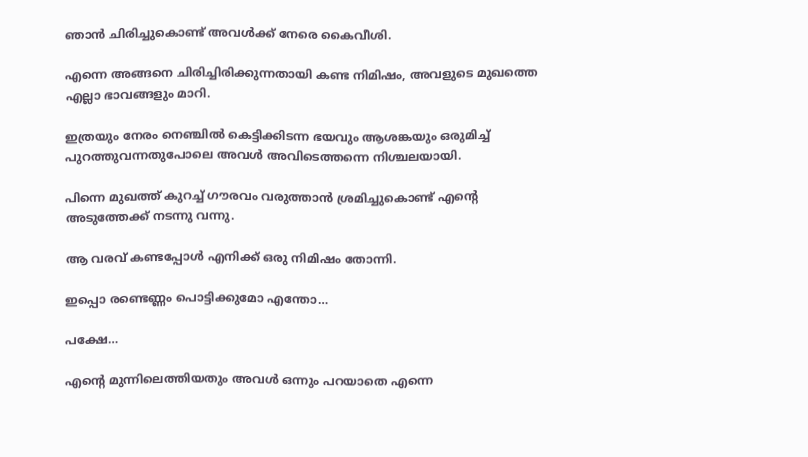ഞാൻ ചിരിച്ചുകൊണ്ട് അവൾക്ക് നേരെ കൈവീശി.

എന്നെ അങ്ങനെ ചിരിച്ചിരിക്കുന്നതായി കണ്ട നിമിഷം, അവളുടെ മുഖത്തെ എല്ലാ ഭാവങ്ങളും മാറി.

ഇത്രയും നേരം നെഞ്ചിൽ കെട്ടിക്കിടന്ന ഭയവും ആശങ്കയും ഒരുമിച്ച് പുറത്തുവന്നതുപോലെ അവൾ അവിടെത്തന്നെ നിശ്ചലയായി.

പിന്നെ മുഖത്ത് കുറച്ച് ഗൗരവം വരുത്താൻ ശ്രമിച്ചുകൊണ്ട് എന്റെ അടുത്തേക്ക് നടന്നു വന്നു.

ആ വരവ് കണ്ടപ്പോൾ എനിക്ക് ഒരു നിമിഷം തോന്നി.

ഇപ്പൊ രണ്ടെണ്ണം പൊട്ടിക്കുമോ എന്തോ…

പക്ഷേ…

എന്റെ മുന്നിലെത്തിയതും അവൾ ഒന്നും പറയാതെ എന്നെ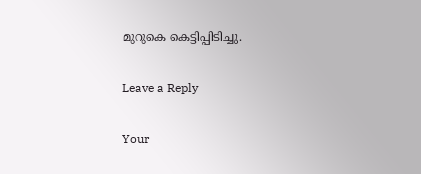മുറുകെ കെട്ടിപ്പിടിച്ചു.

Leave a Reply

Your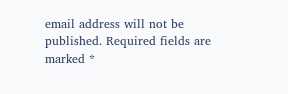email address will not be published. Required fields are marked *